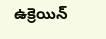ఉక్రెయిన్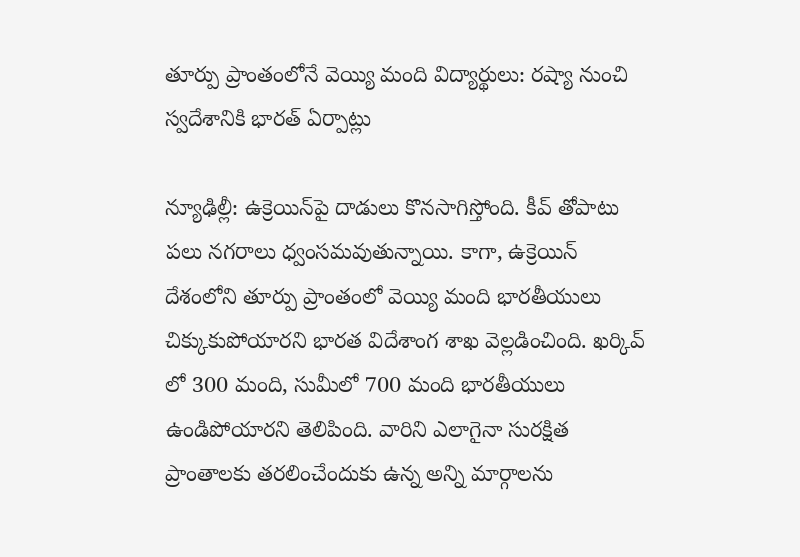తూర్పు ప్రాంతంలోనే వెయ్యి మంది విద్యార్థులు: రష్యా నుంచి స్వదేశానికి భారత్ ఏర్పాట్లు

న్యూఢిల్లీ: ఉక్రెయిన్‌పై దాడులు కొనసాగిస్తోంది. కీవ్ తోపాటు పలు నగరాలు ధ్వంసమవుతున్నాయి. కాగా, ఉక్రెయిన్ దేశంలోని తూర్పు ప్రాంతంలో వెయ్యి మంది భారతీయులు చిక్కుకుపోయారని భారత విదేశాంగ శాఖ వెల్లడించింది. ఖర్కివ్ లో 300 మంది, సుమీలో 700 మంది భారతీయులు ఉండిపోయారని తెలిపింది. వారిని ఎలాగైనా సురక్షిత ప్రాంతాలకు తరలించేందుకు ఉన్న అన్ని మార్గాలను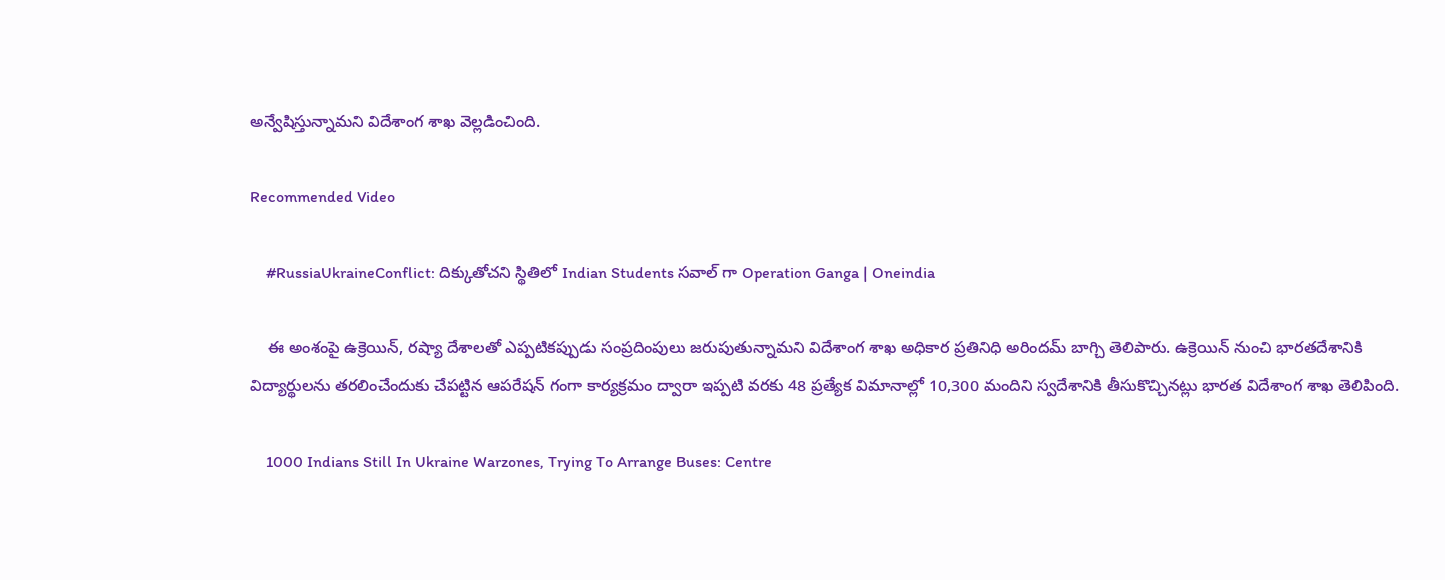అన్వేషిస్తున్నామని విదేశాంగ శాఖ వెల్లడించింది.

Recommended Video

    #RussiaUkraineConflict: దిక్కుతోచని స్థితిలో Indian Students సవాల్ గా Operation Ganga | Oneindia

    ఈ అంశంపై ఉక్రెయిన్, రష్యా దేశాలతో ఎప్పటికప్పుడు సంప్రదింపులు జరుపుతున్నామని విదేశాంగ శాఖ అధికార ప్రతినిధి అరిందమ్ బాగ్చి తెలిపారు. ఉక్రెయిన్ నుంచి భారతదేశానికి విద్యార్థులను తరలించేందుకు చేపట్టిన ఆపరేషన్ గంగా కార్యక్రమం ద్వారా ఇప్పటి వరకు 48 ప్రత్యేక విమానాల్లో 10,300 మందిని స్వదేశానికి తీసుకొచ్చినట్లు భారత విదేశాంగ శాఖ తెలిపింది.

    1000 Indians Still In Ukraine Warzones, Trying To Arrange Buses: Centre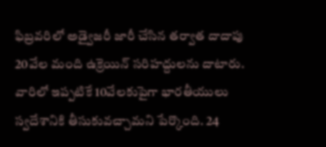ఫిబ్రవరిలో అడ్వైజరీ జారీ చేసిన తర్వాత దాదాపు 20వేల మంది ఉక్రెయిన్ సరిహద్దులను దాటారు. వారిలో ఇప్పటికే 10వేలకుపైగా భారతీయులు స్వదేశానికి తీసుకువచ్చామని పేర్కొంది. 24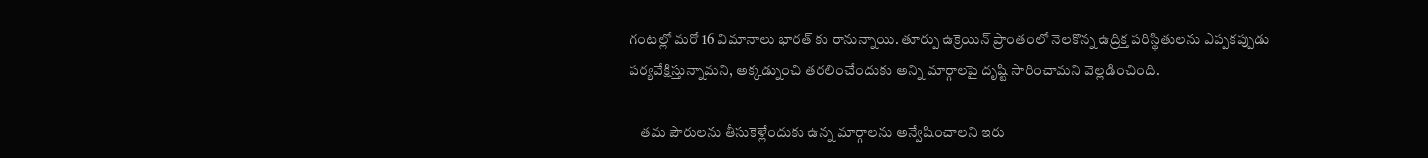గంటల్లో మరో 16 విమానాలు భారత్ కు రానున్నాయి. తూర్పు ఉక్రెయిన్ ప్రాంతంలో నెలకొన్న ఉద్రిక్త పరిస్థితులను ఎప్పకప్పుడు పర్యవేక్షిస్తున్నామని, అక్కడ్నుంచి తరలించేందుకు అన్ని మార్గాలపై దృష్టి సారించామని వెల్లడించింది.

    తమ పౌరులను తీసుకెళ్లేందుకు ఉన్న మార్గాలను అన్వేషించాలని ఇరు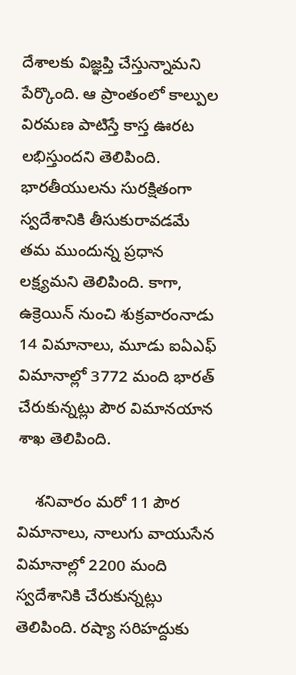దేశాలకు విజ్ఞప్తి చేస్తున్నామని పేర్కొంది. ఆ ప్రాంతంలో కాల్పుల విరమణ పాటిస్తే కాస్త ఊరట లభిస్తుందని తెలిపింది. భారతీయులను సురక్షితంగా స్వదేశానికి తీసుకురావడమే తమ ముందున్న ప్రధాన లక్ష్యమని తెలిపింది. కాగా, ఉక్రెయిన్ నుంచి శుక్రవారంనాడు 14 విమానాలు, మూడు ఐఏఎఫ్ విమానాల్లో 3772 మంది భారత్ చేరుకున్నట్లు పౌర విమానయాన శాఖ తెలిపింది.

    శనివారం మరో 11 పౌర విమానాలు, నాలుగు వాయుసేన విమానాల్లో 2200 మంది స్వదేశానికి చేరుకున్నట్లు తెలిపింది. రష్యా సరిహద్దుకు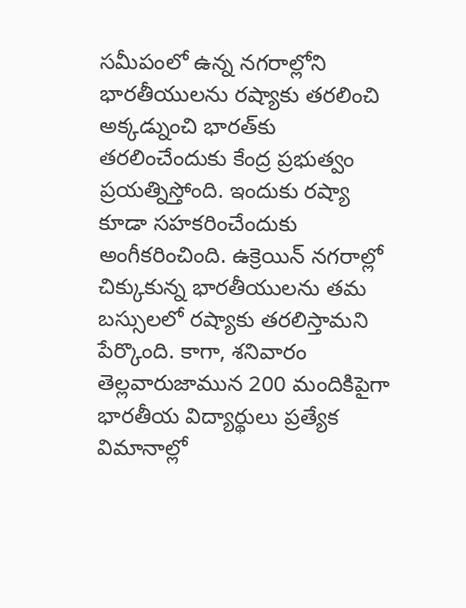సమీపంలో ఉన్న నగరాల్లోని భారతీయులను రష్యాకు తరలించి అక్కడ్నుంచి భారత్‌కు తరలించేందుకు కేంద్ర ప్రభుత్వం ప్రయత్నిస్తోంది. ఇందుకు రష్యా కూడా సహకరించేందుకు అంగీకరించింది. ఉక్రెయిన్ నగరాల్లో చిక్కుకున్న భారతీయులను తమ బస్సులలో రష్యాకు తరలిస్తామని పేర్కొంది. కాగా, శనివారం తెల్లవారుజామున 200 మందికిపైగా భారతీయ విద్యార్థులు ప్రత్యేక విమానాల్లో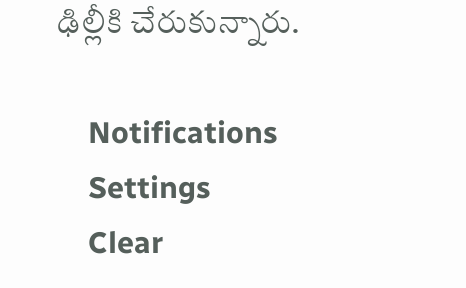ఢిల్లీకి చేరుకున్నారు.

    Notifications
    Settings
    Clear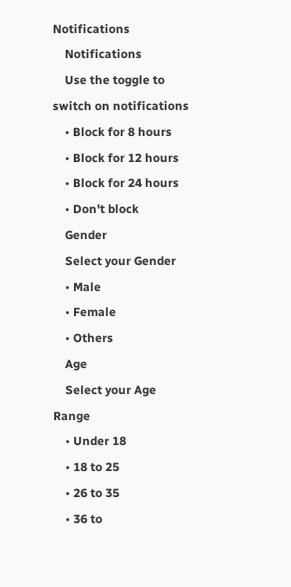Notifications
    Notifications
    Use the toggle to switch on notifications
    • Block for 8 hours
    • Block for 12 hours
    • Block for 24 hours
    • Don't block
    Gender
    Select your Gender
    • Male
    • Female
    • Others
    Age
    Select your Age Range
    • Under 18
    • 18 to 25
    • 26 to 35
    • 36 to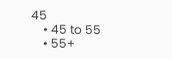45
    • 45 to 55
    • 55+